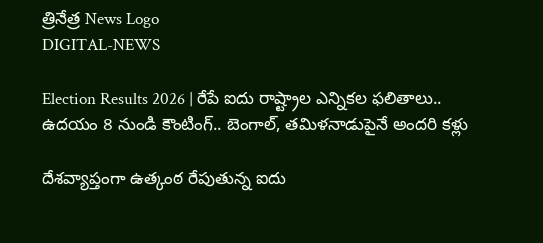త్రినేత్ర News Logo
DIGITAL-NEWS

Election Results 2026 | రేపే ఐదు రాష్ట్రాల ఎన్నికల ఫలితాలు.. ఉదయం 8 నుండి కౌంటింగ్.. బెంగాల్, తమిళనాడుపైనే అందరి కళ్లు

దేశవ్యాప్తంగా ఉత్కంఠ రేపుతున్న ఐదు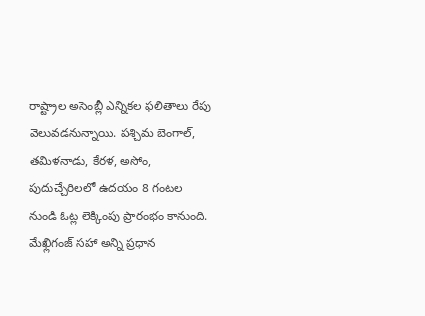రాష్ట్రాల అసెంబ్లీ ఎన్నికల ఫలితాలు రేపు వెలువడనున్నాయి. పశ్చిమ బెంగాల్, తమిళనాడు, కేరళ, అసోం, పుదుచ్చేరిలలో ఉదయం 8 గంటల నుండి ఓట్ల లెక్కింపు ప్రారంభం కానుంది. మేఖ్లిగంజ్ సహా అన్ని ప్రధాన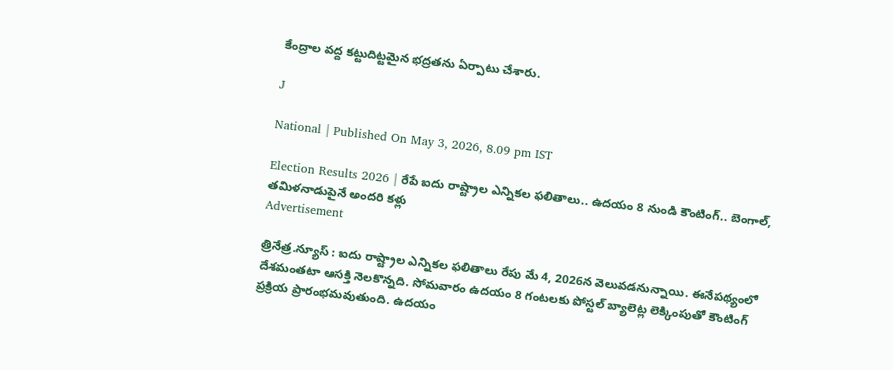కేంద్రాల వద్ద కట్టుదిట్టమైన భద్రతను ఏర్పాటు చేశారు.

J

National | Published On May 3, 2026, 8.09 pm IST

Election Results 2026 | రేపే ఐదు రాష్ట్రాల ఎన్నికల ఫలితాలు.. ఉదయం 8 నుండి కౌంటింగ్.. బెంగాల్, తమిళనాడుపైనే అందరి కళ్లు
Advertisement

త్రినేత్ర.న్యూస్ : ఐదు రాష్ట్రాల ఎన్నికల ఫలితాలు రేపు మే 4, 2026న వెలువడనున్నాయి. ఈనేపథ్యంలో దేశమంతటా ఆసక్తి నెలకొన్నది. సోమవారం ఉదయం 8 గంటలకు పోస్టల్ బ్యాలెట్ల లెక్కింపుతో కౌంటింగ్ ప్రక్రియ ప్రారంభమవుతుంది. ఉదయం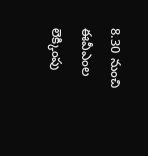8.30 నుంచి ఈవీఎంల లెక్కింపు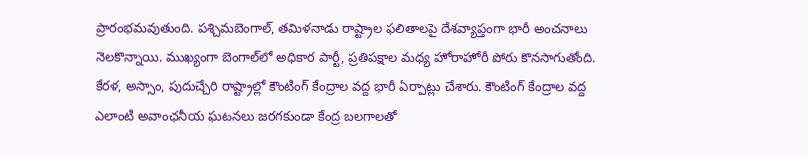ప్రారంభమవుతుంది. పశ్చిమబెంగాల్, తమిళనాడు రాష్ట్రాల ఫలితాలపై దేశవ్యాప్తంగా భారీ అంచనాలు నెలకొన్నాయి. ముఖ్యంగా బెంగాల్‌లో అధికార పార్టీ, ప్రతిపక్షాల మధ్య హోరాహోరీ పోరు కొనసాగుతోంది. కేరళ, అస్సాం, పుదుచ్చేరి రాష్ట్రాల్లో కౌంటింగ్ కేంద్రాల వద్ద భారీ ఏర్పాట్లు చేశారు. కౌంటింగ్ కేంద్రాల వద్ద ఎలాంటి అవాంఛనీయ ఘటనలు జరగకుండా కేంద్ర బలగాలతో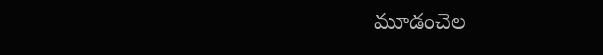మూడంచెల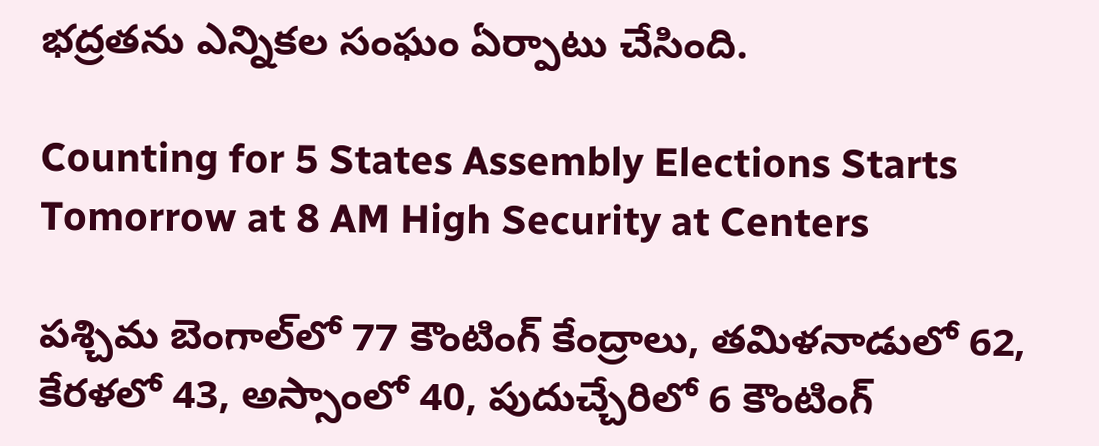భద్రతను ఎన్నికల సంఘం ఏర్పాటు చేసింది.

Counting for 5 States Assembly Elections Starts Tomorrow at 8 AM High Security at Centers

పశ్చిమ బెంగాల్‌లో 77 కౌంటింగ్ కేంద్రాలు, తమిళనాడులో 62, కేరళలో 43, అస్సాంలో 40, పుదుచ్చేరిలో 6 కౌంటింగ్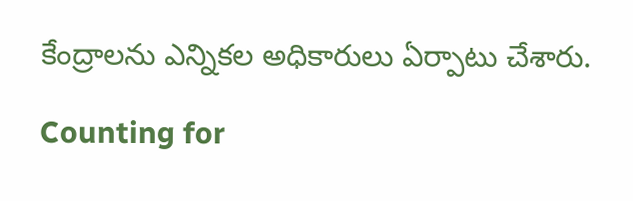కేంద్రాలను ఎన్నికల అధికారులు ఏర్పాటు చేశారు.

Counting for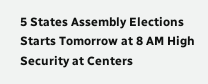5 States Assembly Elections Starts Tomorrow at 8 AM High Security at Centers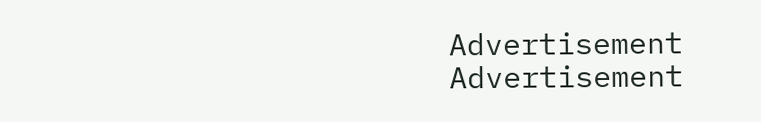Advertisement
Advertisement